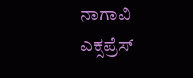ನಾಗಾವಿ ಎಕ್ಸಪ್ರೆಸ್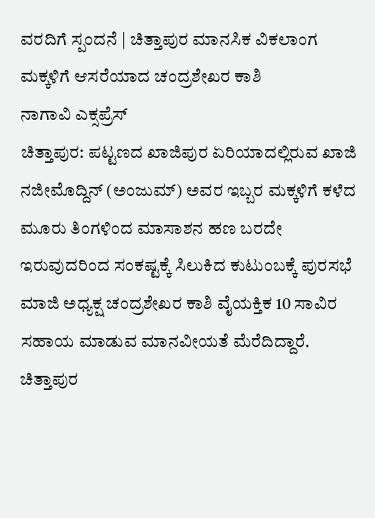ವರದಿಗೆ ಸ್ಪಂದನೆ | ಚಿತ್ತಾಪುರ ಮಾನಸಿಕ ವಿಕಲಾಂಗ ಮಕ್ಕಳಿಗೆ ಆಸರೆಯಾದ ಚಂದ್ರಶೇಖರ ಕಾಶಿ
ನಾಗಾವಿ ಎಕ್ಸಪ್ರೆಸ್
ಚಿತ್ತಾಪುರ: ಪಟ್ಟಣದ ಖಾಜಿಪುರ ಏರಿಯಾದಲ್ಲಿರುವ ಖಾಜಿ ನಜೀಮೊದ್ದಿನ್ (ಅಂಜುಮ್) ಅವರ ಇಬ್ಬರ ಮಕ್ಕಳಿಗೆ ಕಳೆದ ಮೂರು ತಿಂಗಳಿಂದ ಮಾಸಾಶನ ಹಣ ಬರದೇ ಇರುವುದರಿಂದ ಸಂಕಷ್ಟಕ್ಕೆ ಸಿಲುಕಿದ ಕುಟುಂಬಕ್ಕೆ ಪುರಸಭೆ ಮಾಜಿ ಅಧ್ಯಕ್ಷ ಚಂದ್ರಶೇಖರ ಕಾಶಿ ವೈಯಕ್ತಿಕ 10 ಸಾವಿರ ಸಹಾಯ ಮಾಡುವ ಮಾನವೀಯತೆ ಮೆರೆದಿದ್ದಾರೆ.
ಚಿತ್ತಾಪುರ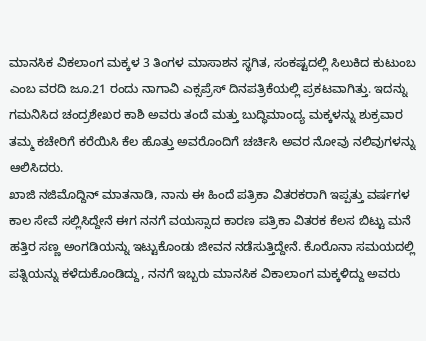ಮಾನಸಿಕ ವಿಕಲಾಂಗ ಮಕ್ಕಳ 3 ತಿಂಗಳ ಮಾಸಾಶನ ಸ್ಥಗಿತ, ಸಂಕಷ್ಟದಲ್ಲಿ ಸಿಲುಕಿದ ಕುಟುಂಬ ಎಂಬ ವರದಿ ಜೂ.21 ರಂದು ನಾಗಾವಿ ಎಕ್ಸಪ್ರೆಸ್ ದಿನಪತ್ರಿಕೆಯಲ್ಲಿ ಪ್ರಕಟವಾಗಿತ್ತು. ಇದನ್ನು ಗಮನಿಸಿದ ಚಂದ್ರಶೇಖರ ಕಾಶಿ ಅವರು ತಂದೆ ಮತ್ತು ಬುದ್ಧಿಮಾಂದ್ಯ ಮಕ್ಕಳನ್ನು ಶುಕ್ರವಾರ ತಮ್ಮ ಕಚೇರಿಗೆ ಕರೆಯಿಸಿ ಕೆಲ ಹೊತ್ತು ಅವರೊಂದಿಗೆ ಚರ್ಚಿಸಿ ಅವರ ನೋವು ನಲಿವುಗಳನ್ನು ಆಲಿಸಿದರು.
ಖಾಜಿ ನಜಿಮೊದ್ದಿನ್ ಮಾತನಾಡಿ, ನಾನು ಈ ಹಿಂದೆ ಪತ್ರಿಕಾ ವಿತರಕರಾಗಿ ಇಪ್ಪತ್ತು ವರ್ಷಗಳ ಕಾಲ ಸೇವೆ ಸಲ್ಲಿಸಿದ್ದೇನೆ ಈಗ ನನಗೆ ವಯಸ್ಸಾದ ಕಾರಣ ಪತ್ರಿಕಾ ವಿತರಕ ಕೆಲಸ ಬಿಟ್ಟು ಮನೆ ಹತ್ತಿರ ಸಣ್ಣ ಅಂಗಡಿಯನ್ನು ಇಟ್ಟುಕೊಂಡು ಜೀವನ ನಡೆಸುತ್ತಿದ್ದೇನೆ. ಕೊರೊನಾ ಸಮಯದಲ್ಲಿ ಪತ್ನಿಯನ್ನು ಕಳೆದುಕೊಂಡಿದ್ದು, ನನಗೆ ಇಬ್ಬರು ಮಾನಸಿಕ ವಿಕಾಲಾಂಗ ಮಕ್ಕಳಿದ್ದು ಅವರು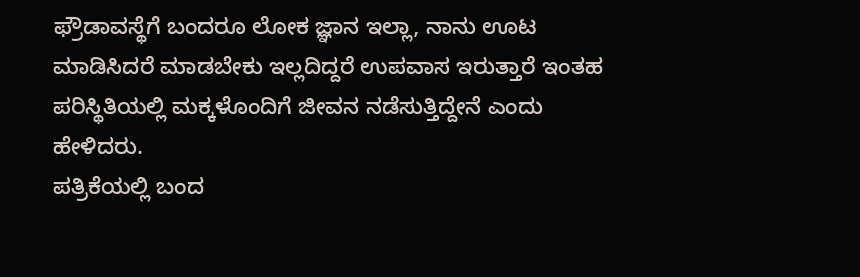ಫ್ರೌಡಾವಸ್ಥೆಗೆ ಬಂದರೂ ಲೋಕ ಜ್ಞಾನ ಇಲ್ಲಾ, ನಾನು ಊಟ ಮಾಡಿಸಿದರೆ ಮಾಡಬೇಕು ಇಲ್ಲದಿದ್ದರೆ ಉಪವಾಸ ಇರುತ್ತಾರೆ ಇಂತಹ ಪರಿಸ್ಥಿತಿಯಲ್ಲಿ ಮಕ್ಕಳೊಂದಿಗೆ ಜೀವನ ನಡೆಸುತ್ತಿದ್ದೇನೆ ಎಂದು ಹೇಳಿದರು.
ಪತ್ರಿಕೆಯಲ್ಲಿ ಬಂದ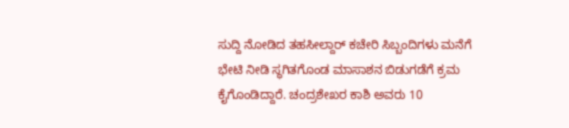ಸುದ್ದಿ ನೋಡಿದ ತಹಸೀಲ್ದಾರ್ ಕಚೇರಿ ಸಿಬ್ಬಂದಿಗಳು ಮನೆಗೆ ಭೇಟಿ ನೀಡಿ ಸ್ಥಗಿತಗೊಂಡ ಮಾಸಾಶನ ಬಿಡುಗಡೆಗೆ ಕ್ರಮ ಕೈಗೊಂಡಿದ್ದಾರೆ. ಚಂದ್ರಶೇಖರ ಕಾಶಿ ಅವರು 10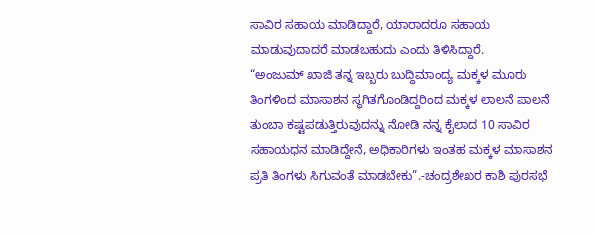ಸಾವಿರ ಸಹಾಯ ಮಾಡಿದ್ದಾರೆ, ಯಾರಾದರೂ ಸಹಾಯ ಮಾಡುವುದಾದರೆ ಮಾಡಬಹುದು ಎಂದು ತಿಳಿಸಿದ್ದಾರೆ.
“ಅಂಜುಮ್ ಖಾಜಿ ತನ್ನ ಇಬ್ಬರು ಬುದ್ದಿಮಾಂದ್ಯ ಮಕ್ಕಳ ಮೂರು ತಿಂಗಳಿಂದ ಮಾಸಾಶನ ಸ್ಥಗಿತಗೊಂಡಿದ್ದರಿಂದ ಮಕ್ಕಳ ಲಾಲನೆ ಪಾಲನೆ ತುಂಬಾ ಕಷ್ಟಪಡುತ್ತಿರುವುದನ್ನು ನೋಡಿ ನನ್ನ ಕೈಲಾದ 10 ಸಾವಿರ ಸಹಾಯಧನ ಮಾಡಿದ್ದೇನೆ, ಅಧಿಕಾರಿಗಳು ಇಂತಹ ಮಕ್ಕಳ ಮಾಸಾಶನ ಪ್ರತಿ ತಿಂಗಳು ಸಿಗುವಂತೆ ಮಾಡಬೇಕು”.-ಚಂದ್ರಶೇಖರ ಕಾಶಿ ಪುರಸಭೆ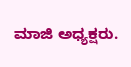ಮಾಜಿ ಅಧ್ಯಕ್ಷರು.